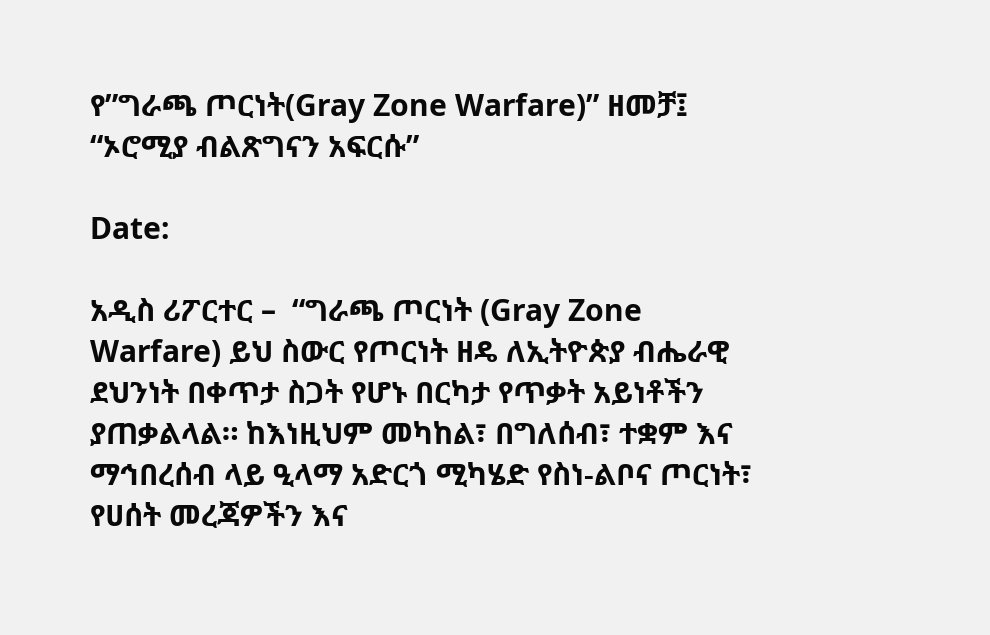የ”ግራጫ ጦርነት(Gray Zone Warfare)” ዘመቻ፤ “ኦሮሚያ ብልጽግናን አፍርሱ”

Date:

አዲስ ሪፖርተር –  “ግራጫ ጦርነት (Gray Zone Warfare) ይህ ስውር የጦርነት ዘዴ ለኢትዮጵያ ብሔራዊ ደህንነት በቀጥታ ስጋት የሆኑ በርካታ የጥቃት አይነቶችን ያጠቃልላል። ከእነዚህም መካከል፣ በግለሰብ፣ ተቋም እና ማኅበረሰብ ላይ ዒላማ አድርጎ ሚካሄድ የስነ-ልቦና ጦርነት፣ የሀሰት መረጃዎችን እና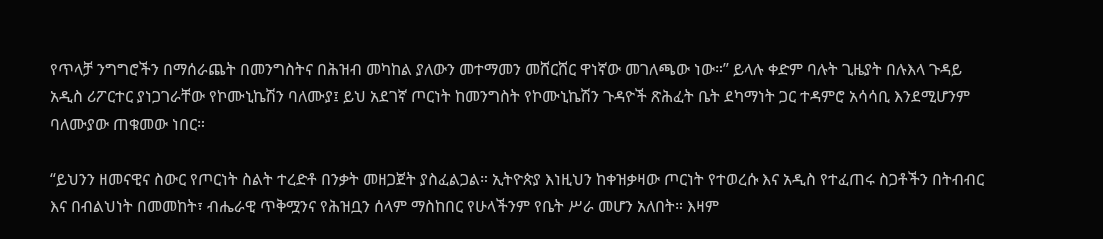የጥላቻ ንግግሮችን በማሰራጨት በመንግስትና በሕዝብ መካከል ያለውን መተማመን መሸርሸር ዋነኛው መገለጫው ነው።” ይላሉ ቀድም ባሉት ጊዜያት በሉእላ ጉዳይ አዲስ ሪፖርተር ያነጋገራቸው የኮሙኒኬሽን ባለሙያ፤ ይህ አደገኛ ጦርነት ከመንግስት የኮሙኒኬሽን ጉዳዮች ጽሕፈት ቤት ደካማነት ጋር ተዳምሮ አሳሳቢ እንደሚሆንም ባለሙያው ጠቁመው ነበር።

“ይህንን ዘመናዊና ስውር የጦርነት ስልት ተረድቶ በንቃት መዘጋጀት ያስፈልጋል። ኢትዮጵያ እነዚህን ከቀዝቃዛው ጦርነት የተወረሱ እና አዲስ የተፈጠሩ ስጋቶችን በትብብር እና በብልህነት በመመከት፣ ብሔራዊ ጥቅሟንና የሕዝቧን ሰላም ማስከበር የሁላችንም የቤት ሥራ መሆን አለበት። እዛም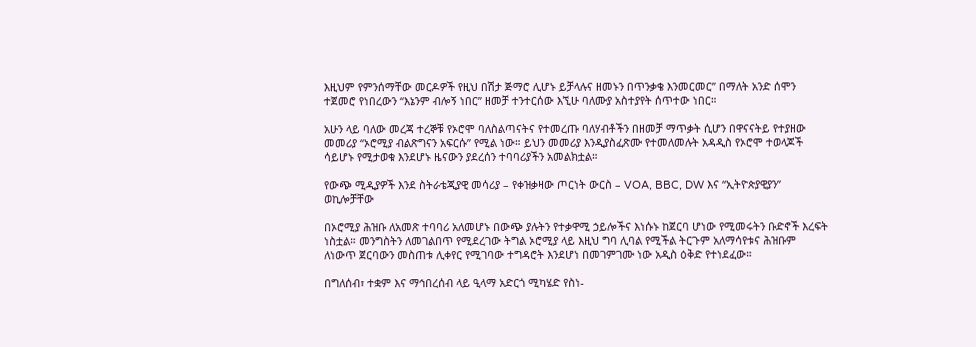እዚህም የምንሰማቸው መርዶዎች የዚህ በሽታ ጅማሮ ሊሆኑ ይቻላሉና ዘመኑን በጥንቃቄ እንመርመር” በማለት አንድ ሰሞን ተጀመሮ የነበረውን “እኔንም ብሎኝ ነበር” ዘመቻ ተንተርሰው እኚሁ ባለሙያ አስተያየት ሰጥተው ነበር።

አሁን ላይ ባለው መረጃ ተረኞቹ የኦሮሞ ባለስልጣናትና የተመረጡ ባለሃብቶችን በዘመቻ ማጥቃት ሲሆን በዋናናትይ የተያዘው መመሪያ “ኦሮሚያ ብልጽግናን አፍርሱ” የሚል ነው። ይህን መመሪያ እንዲያስፈጽሙ የተመለመሉት አዳዲስ የኦሮሞ ተወላጆች ሳይሆኑ የሚታወቁ እንደሆኑ ዜናውን ያደረሰን ተባባሪያችን አመልክቷል።

የውጭ ሚዲያዎች እንደ ስትራቴጂያዊ መሳሪያ – የቀዝቃዛው ጦርነት ውርስ – VOA, BBC, DW እና “ኢትዮጵያዊያን” ወኪሎቻቸው

በኦሮሚያ ሕዝቡ ለአመጽ ተባባሪ አለመሆኑ በውጭ ያሉትን የተቃዋሚ ኃይሎችና እነሱኑ ከጀርባ ሆነው የሚመሩትን ቡድኖች እረፍት ነስቷል። መንግስትን ለመገልበጥ የሚደረገው ትግል ኦሮሚያ ላይ እዚህ ግባ ሊባል የሚችል ትርጉም አለማሳየቱና ሕዝቡም ለነውጥ ጀርባውን መስጠቱ ሊቀየር የሚገባው ተግዳሮት እንደሆነ በመገምገሙ ነው አዲስ ዕቅድ የተነደፈው።

በግለሰብ፣ ተቋም እና ማኅበረሰብ ላይ ዒላማ አድርጎ ሚካሄድ የስነ-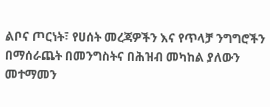ልቦና ጦርነት፣ የሀሰት መረጃዎችን እና የጥላቻ ንግግሮችን በማሰራጨት በመንግስትና በሕዝብ መካከል ያለውን መተማመን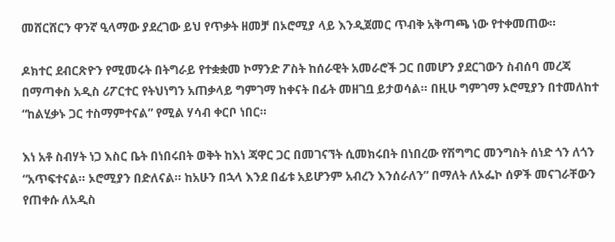መሸርሸርን ዋንኛ ዒላማው ያደረገው ይህ የጥቃት ዘመቻ በኦሮሚያ ላይ እንዲጀመር ጥብቅ አቅጣጫ ነው የተቀመጠው።

ዶክተር ደብርጽዮን የሚመሩት በትግራይ የተቋቋመ ኮማንድ ፖስት ከሰራዊት አመራሮች ጋር በመሆን ያደርገውን ስብሰባ መረጃ በማጣቀስ አዲስ ሪፖርተር የትህነግን አጠቃላይ ግምገማ ከቀናት በፊት መዘገቧ ይታወሳል። በዚሁ ግምገማ ኦሮሚያን በተመለከተ “ከልሂቃኑ ጋር ተስማምተናል” የሚል ሃሳብ ቀርቦ ነበር።

እነ አቶ ስብሃት ነጋ እስር ቤት በነበሩበት ወቅት ከእነ ጃዋር ጋር በመገናኘት ሲመክሩበት በነበረው የሽግግር መንግስት ሰነድ ጎን ለጎን “አጥፍተናል። ኦሮሚያን በድለናል። ከአሁን በኋላ እንደ በፊቱ አይሆንም አብረን እንሰራለን” በማለት ለኦፌኮ ሰዎች መናገራቸውን የጠቀሱ ለአዲስ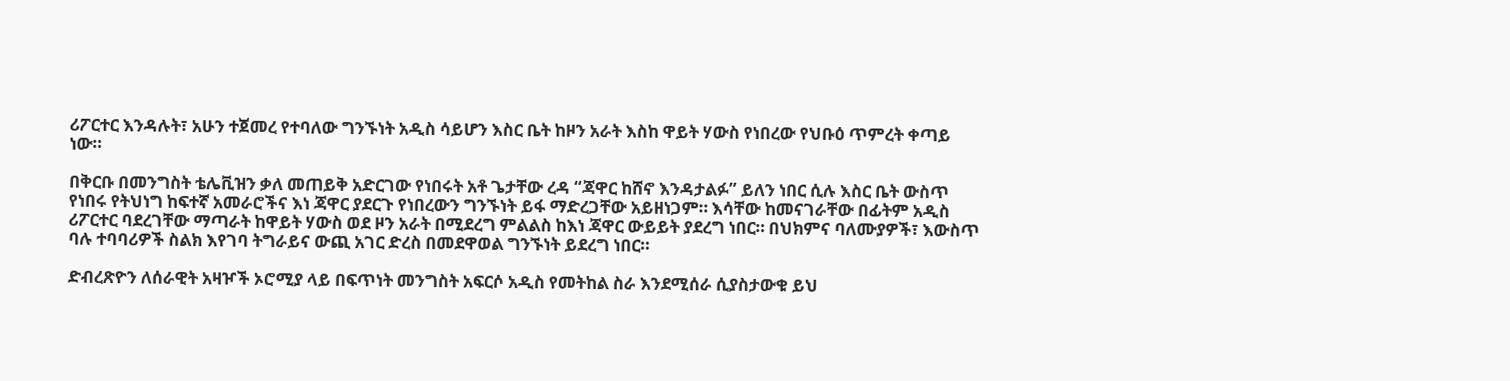ሪፖርተር እንዳሉት፣ አሁን ተጀመረ የተባለው ግንኙነት አዲስ ሳይሆን እስር ቤት ከዞን አራት እስከ ዋይት ሃውስ የነበረው የህቡዕ ጥምረት ቀጣይ ነው።

በቅርቡ በመንግስት ቴሌቪዝን ቃለ መጠይቅ አድርገው የነበሩት አቶ ጌታቸው ረዳ “ጃዋር ከሸኖ እንዳታልፉ” ይለን ነበር ሲሉ እስር ቤት ውስጥ የነበሩ የትህነግ ከፍተኛ አመራሮችና እነ ጃዋር ያደርጉ የነበረውን ግንኙነት ይፋ ማድረጋቸው አይዘነጋም። እሳቸው ከመናገራቸው በፊትም አዲስ ሪፖርተር ባደረገቸው ማጣራት ከዋይት ሃውስ ወደ ዞን አራት በሚደረግ ምልልስ ከእነ ጃዋር ውይይት ያደረግ ነበር። በህክምና ባለሙያዎች፣ እውስጥ ባሉ ተባባሪዎች ስልክ እየገባ ትግራይና ውጪ አገር ድረስ በመደዋወል ግንኙነት ይደረግ ነበር።

ድብረጽዮን ለሰራዊት አዛዦች ኦሮሚያ ላይ በፍጥነት መንግስት አፍርሶ አዲስ የመትከል ስራ እንደሚሰራ ሲያስታውቁ ይህ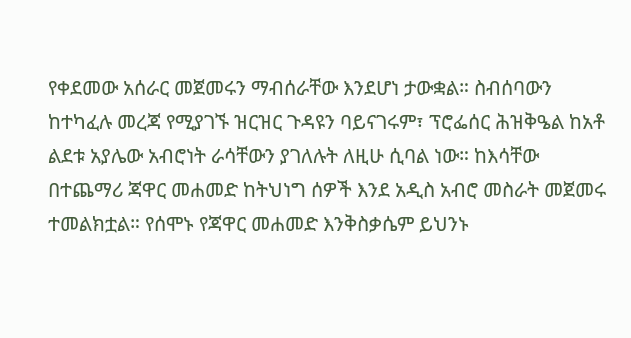የቀደመው አሰራር መጀመሩን ማብሰራቸው እንደሆነ ታውቋል። ስብሰባውን ከተካፈሉ መረጃ የሚያገኙ ዝርዝር ጉዳዩን ባይናገሩም፣ ፕሮፌሰር ሕዝቅዔል ከአቶ ልደቱ አያሌው አብሮነት ራሳቸውን ያገለሉት ለዚሁ ሲባል ነው። ከእሳቸው በተጨማሪ ጃዋር መሐመድ ከትህነግ ሰዎች እንደ አዲስ አብሮ መስራት መጀመሩ ተመልክቷል። የሰሞኑ የጃዋር መሐመድ እንቅስቃሴም ይህንኑ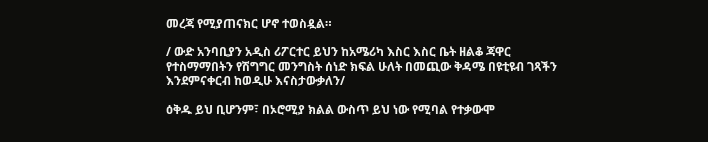መረጃ የሚያጠናክር ሆኖ ተወስዷል።

/ ውድ አንባቢያን አዲስ ሪፖርተር ይህን ከአሜሪካ እስር እስር ቤት ዘልቆ ጃዋር የተስማማበትን የሽግግር መንግስት ሰነድ ክፍል ሁለት በመጪው ቅዳሜ በዩቲዩብ ገጻችን እንደምናቀርብ ከወዲሁ እናስታውቃለን/

ዕቅዱ ይህ ቢሆንም፣ በኦሮሚያ ክልል ውስጥ ይህ ነው የሚባል የተቃውሞ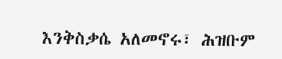እንቅስቃሴ አለመኖሩ፣ ሕዝቡም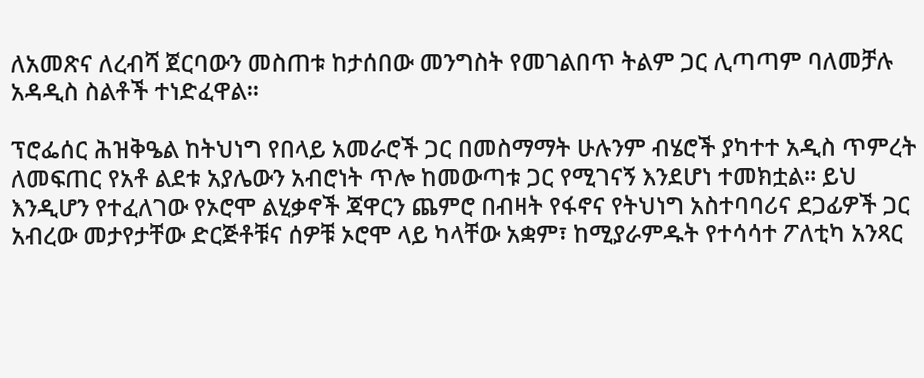ለአመጽና ለረብሻ ጀርባውን መስጠቱ ከታሰበው መንግስት የመገልበጥ ትልም ጋር ሊጣጣም ባለመቻሉ አዳዲስ ስልቶች ተነድፈዋል።

ፕሮፌሰር ሕዝቅዔል ከትህነግ የበላይ አመራሮች ጋር በመስማማት ሁሉንም ብሄሮች ያካተተ አዲስ ጥምረት ለመፍጠር የአቶ ልደቱ አያሌውን አብሮነት ጥሎ ከመውጣቱ ጋር የሚገናኝ እንደሆነ ተመክቷል። ይህ እንዲሆን የተፈለገው የኦሮሞ ልሂቃኖች ጃዋርን ጨምሮ በብዛት የፋኖና የትህነግ አስተባባሪና ደጋፊዎች ጋር አብረው መታየታቸው ድርጅቶቹና ሰዎቹ ኦሮሞ ላይ ካላቸው አቋም፣ ከሚያራምዱት የተሳሳተ ፖለቲካ አንጻር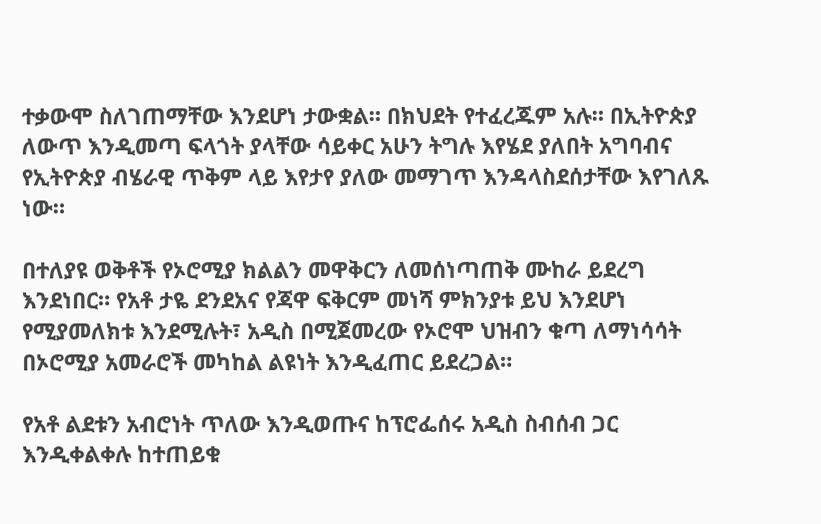ተቃውሞ ስለገጠማቸው እንደሆነ ታውቋል። በክህደት የተፈረጁም አሉ። በኢትዮጵያ ለውጥ እንዲመጣ ፍላጎት ያላቸው ሳይቀር አሁን ትግሉ እየሄደ ያለበት አግባብና የኢትዮጵያ ብሄራዊ ጥቅም ላይ እየታየ ያለው መማገጥ እንዳላስደሰታቸው እየገለጹ ነው።

በተለያዩ ወቅቶች የኦሮሚያ ክልልን መዋቅርን ለመሰነጣጠቅ ሙከራ ይደረግ እንደነበር። የአቶ ታዬ ደንደአና የጃዋ ፍቅርም መነሻ ምክንያቱ ይህ እንደሆነ የሚያመለክቱ እንደሚሉት፣ አዲስ በሚጀመረው የኦሮሞ ህዝብን ቁጣ ለማነሳሳት በኦሮሚያ አመራሮች መካከል ልዩነት እንዲፈጠር ይደረጋል።

የአቶ ልደቱን አብሮነት ጥለው እንዲወጡና ከፕሮፌሰሩ አዲስ ስብሰብ ጋር እንዲቀልቀሉ ከተጠይቁ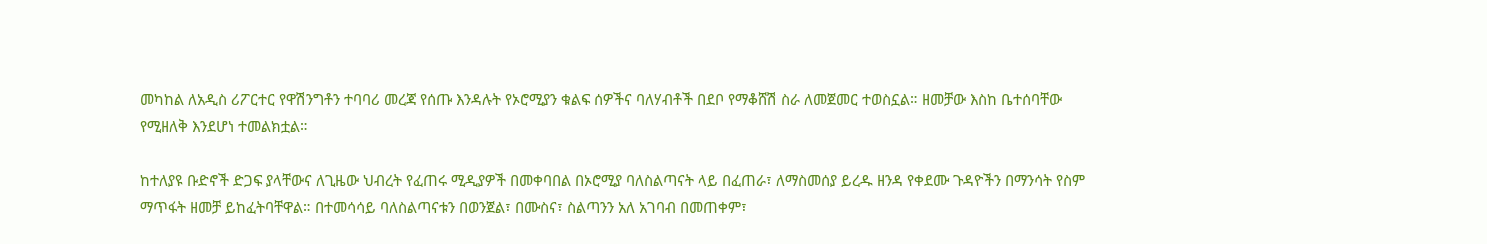መካከል ለአዲስ ሪፖርተር የዋሽንግቶን ተባባሪ መረጃ የሰጡ እንዳሉት የኦሮሚያን ቁልፍ ሰዎችና ባለሃብቶች በደቦ የማቆሸሽ ስራ ለመጀመር ተወስኗል። ዘመቻው እስከ ቤተሰባቸው የሚዘለቅ እንደሆነ ተመልክቷል።

ከተለያዩ ቡድኖች ድጋፍ ያላቸውና ለጊዜው ህብረት የፈጠሩ ሚዲያዎች በመቀባበል በኦሮሚያ ባለስልጣናት ላይ በፈጠራ፣ ለማስመሰያ ይረዱ ዘንዳ የቀደሙ ጉዳዮችን በማንሳት የስም ማጥፋት ዘመቻ ይከፈትባቸዋል። በተመሳሳይ ባለስልጣናቱን በወንጀል፣ በሙስና፣ ስልጣንን አለ አገባብ በመጠቀም፣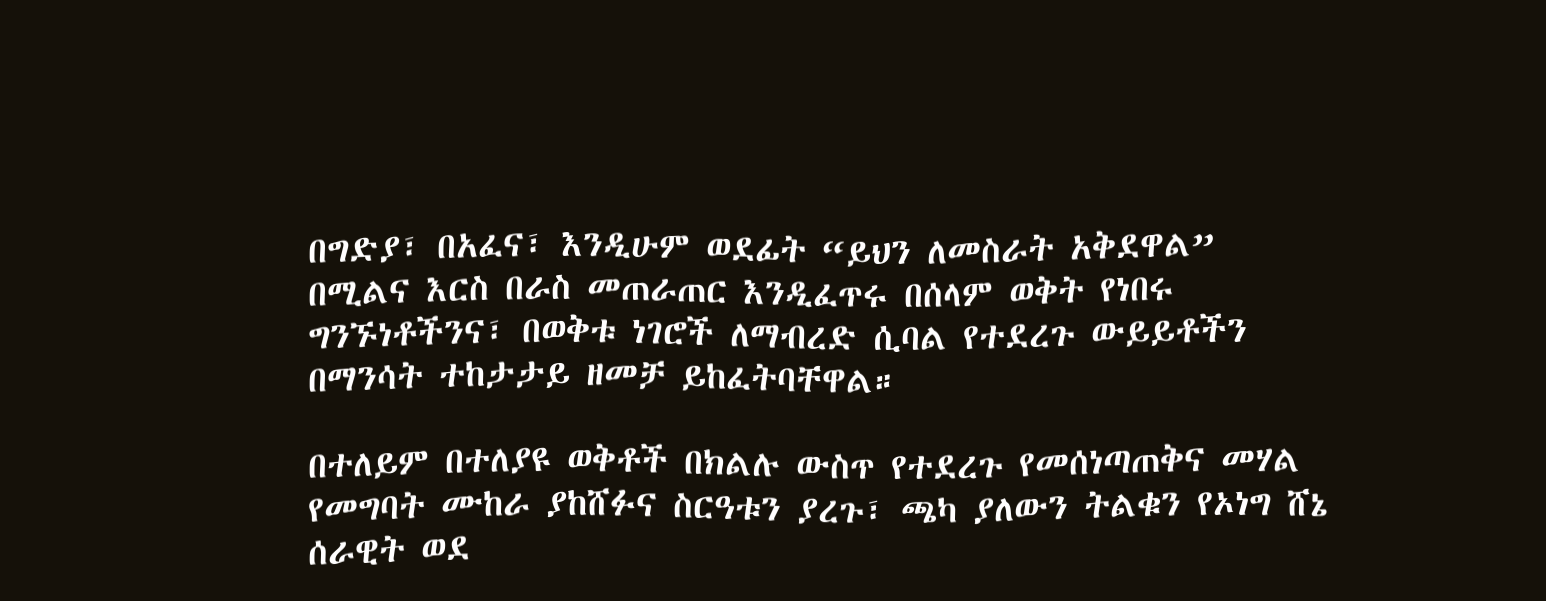በግድያ፣ በአፈና፣ እንዲሁም ወደፊት “ይህን ለመስራት አቅደዋል” በሚልና እርስ በራስ መጠራጠር እንዲፈጥሩ በሰላም ወቅት የነበሩ ግንኙነቶችንና፣ በወቅቱ ነገሮች ለማብረድ ሲባል የተደረጉ ውይይቶችን በማንሳት ተከታታይ ዘመቻ ይከፈትባቸዋል።

በተለይም በተለያዩ ወቅቶች በክልሉ ውስጥ የተደረጉ የመሰነጣጠቅና መሃል የመግባት ሙከራ ያከሸፉና ስርዓቱን ያረጉ፣ ጫካ ያለውን ትልቁን የኦነግ ሸኔ ሰራዊት ወደ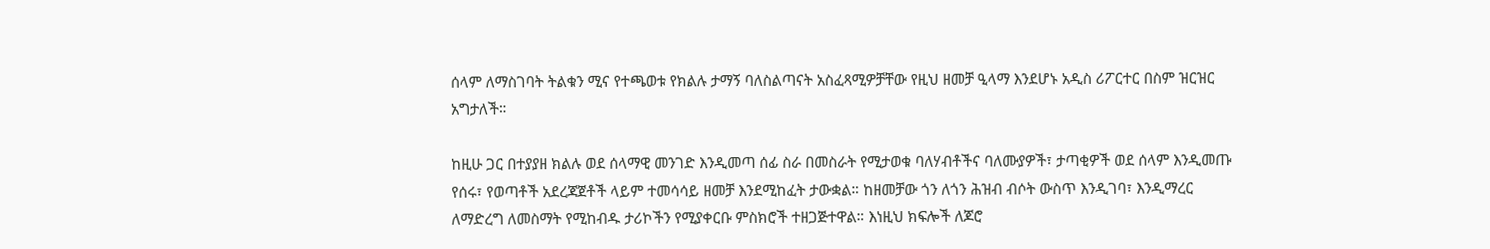ሰላም ለማስገባት ትልቁን ሚና የተጫወቱ የክልሉ ታማኝ ባለስልጣናት አስፈጻሚዎቻቸው የዚህ ዘመቻ ዒላማ እንደሆኑ አዲስ ሪፖርተር በስም ዝርዝር አግታለች።

ከዚሁ ጋር በተያያዘ ክልሉ ወደ ሰላማዊ መንገድ እንዲመጣ ሰፊ ስራ በመስራት የሚታወቁ ባለሃብቶችና ባለሙያዎች፣ ታጣቂዎች ወደ ሰላም እንዲመጡ የሰሩ፣ የወጣቶች አደረጃጀቶች ላይም ተመሳሳይ ዘመቻ እንደሚከፈት ታውቋል። ከዘመቻው ጎን ለጎን ሕዝብ ብሶት ውስጥ እንዲገባ፣ እንዲማረር ለማድረግ ለመስማት የሚከብዱ ታሪኮችን የሚያቀርቡ ምስክሮች ተዘጋጅተዋል። እነዚህ ክፍሎች ለጆሮ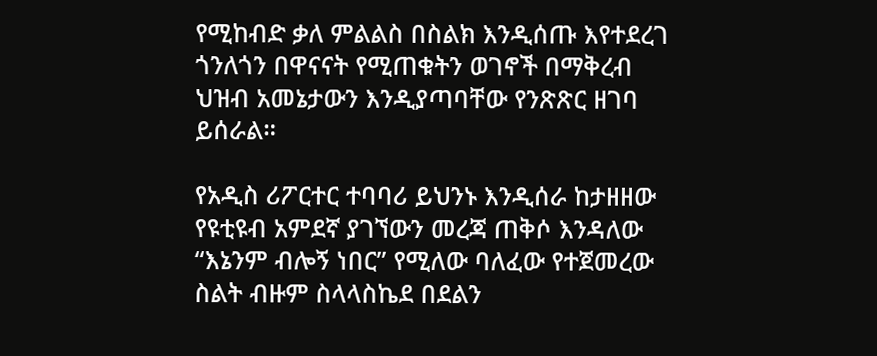የሚከብድ ቃለ ምልልስ በስልክ እንዲሰጡ እየተደረገ ጎንለጎን በዋናናት የሚጠቁትን ወገኖች በማቅረብ ህዝብ አመኔታውን እንዲያጣባቸው የንጽጽር ዘገባ ይሰራል።

የአዲስ ሪፖርተር ተባባሪ ይህንኑ እንዲሰራ ከታዘዘው የዩቲዩብ አምደኛ ያገኘውን መረጃ ጠቅሶ እንዳለው “እኔንም ብሎኝ ነበር” የሚለው ባለፈው የተጀመረው ስልት ብዙም ስላላስኬደ በደልን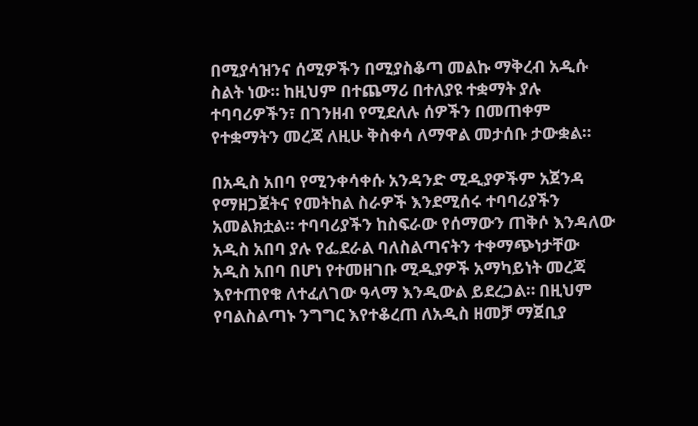በሚያሳዝንና ሰሚዎችን በሚያስቆጣ መልኩ ማቅረብ አዲሱ ስልት ነው። ከዚህም በተጨማሪ በተለያዩ ተቋማት ያሉ ተባባሪዎችን፣ በገንዘብ የሚደለሉ ሰዎችን በመጠቀም የተቋማትን መረጃ ለዚሁ ቅስቀሳ ለማዋል መታሰቡ ታውቋል።

በአዲስ አበባ የሚንቀሳቀሱ አንዳንድ ሚዲያዎችም አጀንዳ የማዘጋጀትና የመትከል ስራዎች እንደሚሰሩ ተባባሪያችን አመልክቷል። ተባባሪያችን ከስፍራው የሰማውን ጠቅሶ እንዳለው አዲስ አበባ ያሉ የፌደራል ባለስልጣናትን ተቀማጭነታቸው አዲስ አበባ በሆነ የተመዘገቡ ሚዲያዎች አማካይነት መረጃ እየተጠየቁ ለተፈለገው ዓላማ እንዲውል ይደረጋል። በዚህም የባልስልጣኑ ንግግር እየተቆረጠ ለአዲስ ዘመቻ ማጀቢያ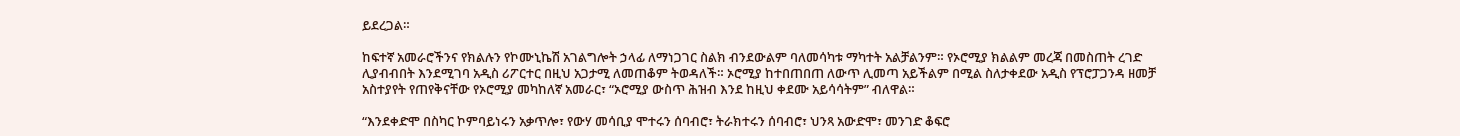ይደረጋል።

ከፍተኛ አመራሮችንና የክልሉን የኮሙኒኬሽ አገልግሎት ኃላፊ ለማነጋገር ስልክ ብንደውልም ባለመሳካቱ ማካተት አልቻልንም። የኦሮሚያ ክልልም መረጃ በመስጠት ረገድ ሊያብብበት እንደሚገባ አዲስ ሪፖርተር በዚህ አጋታሚ ለመጠቆም ትወዳለች። ኦሮሚያ ከተበጠበጠ ለውጥ ሊመጣ አይችልም በሚል ስለታቀደው አዲስ የፕሮፓጋንዳ ዘመቻ አስተያየት የጠየቅናቸው የኦሮሚያ መካከለኛ አመራር፣ “ኦሮሚያ ውስጥ ሕዝብ እንደ ከዚህ ቀደሙ አይሳሳትም” ብለዋል።

“እንደቀድሞ በስካር ኮምባይነሩን አቃጥሎ፣ የውሃ መሳቢያ ሞተሩን ሰባብሮ፣ ትራክተሩን ሰባብሮ፣ ህንጻ አውድሞ፣ መንገድ ቆፍሮ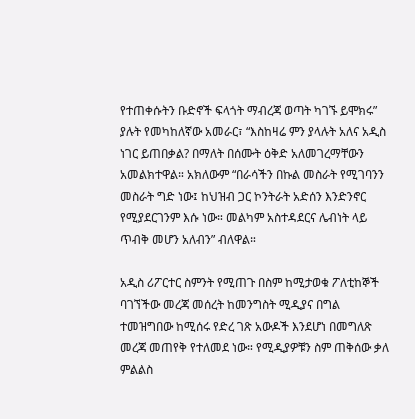የተጠቀሱትን ቡድኖች ፍላጎት ማብረጃ ወጣት ካገኙ ይሞክሩ” ያሉት የመካከለኛው አመራር፣ “እስከዛሬ ምን ያላሉት አለና አዲስ ነገር ይጠበቃል? በማለት በሰሙት ዕቅድ አለመገረማቸውን አመልክተዋል። አክለውም “በራሳችን በኩል መስራት የሚገባንን መስራት ግድ ነው፤ ከህዝብ ጋር ኮንትራት አድሰን እንድንኖር የሚያደርገንም እሱ ነው። መልካም አስተዳደርና ሌብነት ላይ ጥብቅ መሆን አለብን” ብለዋል።

አዲስ ሪፖርተር ስምንት የሚጠጉ በስም ከሚታወቁ ፖለቲከኞች ባገኘችው መረጃ መሰረት ከመንግስት ሚዲያና በግል ተመዝግበው ከሚሰሩ የድረ ገጽ አውዶች እንደሆነ በመግለጽ መረጃ መጠየቅ የተለመደ ነው። የሚዲያዎቹን ስም ጠቅሰው ቃለ ምልልስ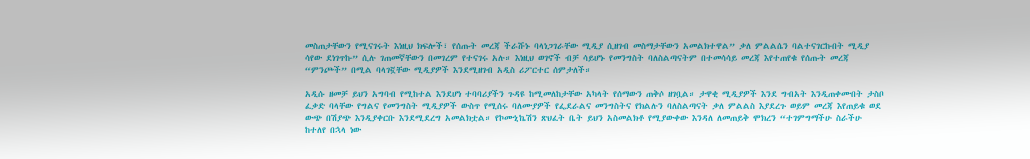መስጠታቸውን የሚናገሩት እነዚህ ክፍሎች፣ የሰጡት መረጃ ችራሹኑ ባላነጋገራቸው ሚዲያ ሲዘገብ መስማታቸውን አመልክተዋል” ቃለ ምልልሴን ባልተናገርኩበት ሚዲያ ሳየው ደነገጥኩ” ሲሉ ገጠመኛቸውን በመገረም የተናገሩ አሉ። እነዚህ ወገኖች ብቻ ሳይሆኑ የመንግስት ባለስልጣናትም በተመሳሳይ መረጃ እየተጠየቁ የሰጡት መረጃ “ምንጮች” በሚል ባላገኟቸው ሚዲያዎች እንደሚዘገብ አዲስ ሪፖርተር ሰምታለች።

አዲሱ ዘመቻ ይህን አግባብ የሚከተል እንደሆነ ተባባሪያችን ጉዳዩ ከሚመለከታቸው አካላት የሰማውን ጠቅሶ ዘገቧል። ታዋቂ ሚዲያዎች እንደ ግብአት እንዲጠቀሙበት ታስቦ ፈቃድ ባላቸው የግልና የመንግስት ሚዲያዎች ውስጥ የሚሰሩ ባለሙያዎች የፌደራልና መንግስትና የክልሉን ባለስልጣናት ቃለ ምልልስ እያደረጉ ወይም መረጃ እየጠይቁ ወደ ውጭ በሽያጭ እንዲያቀርቡ እንደሚደረግ አመልክቷል። የኮሙኒኬሽን ጽህፈት ቤት ይህን አስመልክቶ የሚያውቀው እንዳለ ለመጠይቅ ሞክረን “ተገምግማችሁ ስራችሁ ከተለየ በኋላ ነው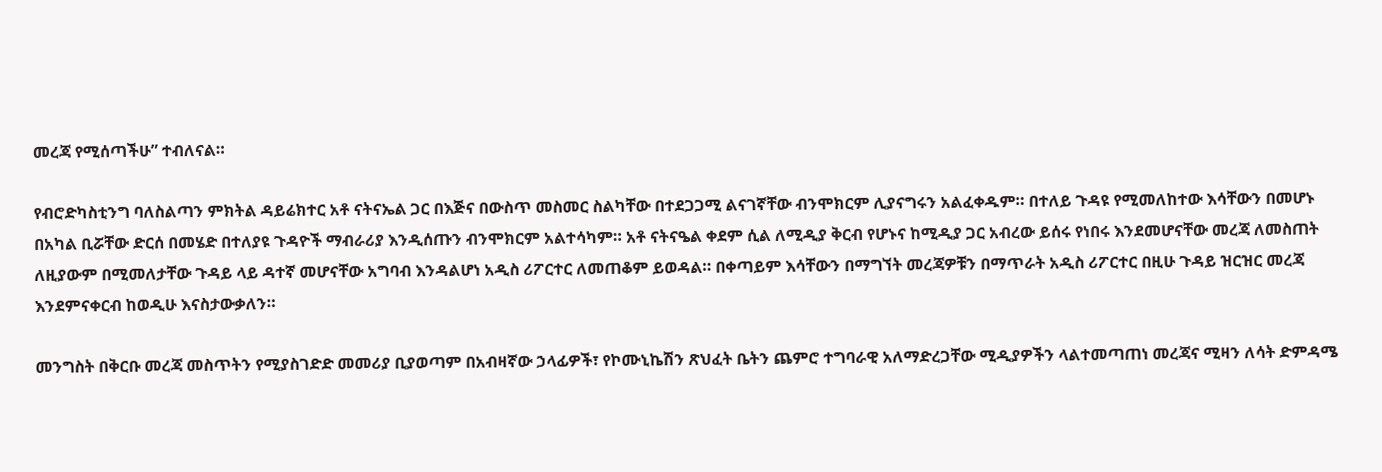መረጃ የሚሰጣችሁ” ተብለናል።

የብሮድካስቲንግ ባለስልጣን ምክትል ዳይሬክተር አቶ ናትናኤል ጋር በእጅና በውስጥ መስመር ስልካቸው በተደጋጋሚ ልናገኛቸው ብንሞክርም ሊያናግሩን አልፈቀዱም። በተለይ ጉዳዩ የሚመለከተው እሳቸውን በመሆኑ በአካል ቢሯቸው ድርሰ በመሄድ በተለያዩ ጉዳዮች ማብራሪያ እንዲሰጡን ብንሞክርም አልተሳካም። አቶ ናትናዔል ቀደም ሲል ለሚዲያ ቅርብ የሆኑና ከሚዲያ ጋር አብረው ይሰሩ የነበሩ እንደመሆናቸው መረጃ ለመስጠት ለዚያውም በሚመለታቸው ጉዳይ ላይ ዳተኛ መሆናቸው አግባብ እንዳልሆነ አዲስ ሪፖርተር ለመጠቆም ይወዳል። በቀጣይም እሳቸውን በማግኘት መረጃዎቹን በማጥራት አዲስ ሪፖርተር በዚሁ ጉዳይ ዝርዝር መረጃ እንደምናቀርብ ከወዲሁ እናስታውቃለን።

መንግስት በቅርቡ መረጃ መስጥትን የሚያስገድድ መመሪያ ቢያወጣም በአብዛኛው ኃላፊዎች፣ የኮሙኒኬሽን ጽህፈት ቤትን ጨምሮ ተግባራዊ አለማድረጋቸው ሚዲያዎችን ላልተመጣጠነ መረጃና ሚዛን ለሳት ድምዳሜ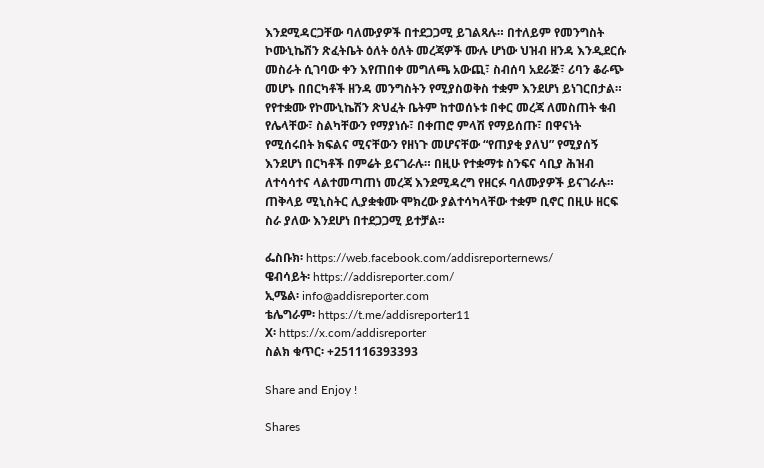እንደሚዳርጋቸው ባለሙያዎች በተደጋጋሚ ይገልጻሉ። በተለይም የመንግስት ኮሙኒኬሽን ጽፈትቤት ዕለት ዕለት መረጃዎች ሙሉ ሆነው ህዝብ ዘንዳ እንዲደርሱ መስራት ሲገባው ቀን እየጠበቀ መግለጫ አውጪ፣ ስብሰባ አደራጅ፣ ሪባን ቆራጭ መሆኑ በበርካቶች ዘንዳ መንግስትን የሚያስወቅስ ተቋም እንደሆነ ይነገርበታል። የየተቋሙ የኮሙኒኬሽን ጽህፈት ቤትም ከተወሰኑቱ በቀር መረጃ ለመስጠት ቁብ የሌላቸው፣ ስልካቸውን የማያነሱ፣ በቀጠሮ ምላሽ የማይሰጡ፣ በዋናነት የሚሰሩበት ክፍልና ሚናቸውን የዘነጉ መሆናቸው “የጠያቂ ያለህ” የሚያሰኝ እንደሆነ በርካቶች በምሬት ይናገራሉ። በዚሁ የተቋማቱ ስንፍና ሳቢያ ሕዝብ ለተሳሳተና ላልተመጣጠነ መረጃ እንደሚዳረግ የዘርፉ ባለሙያዎች ይናገራሉ። ጠቅላይ ሚኒስትር ሊያቋቁሙ ሞክረው ያልተሳካላቸው ተቋም ቢኖር በዚሁ ዘርፍ ስራ ያለው እንደሆነ በተደጋጋሚ ይተቻል።

ፌስቡክ፡ https://web.facebook.com/addisreporternews/
ዌብሳይት፡ https://addisreporter.com/
ኢሜል፡ info@addisreporter.com
ቴሌግራም፡ https://t.me/addisreporter11
X፡ https://x.com/addisreporter
ስልክ ቁጥር፡ +251116393393

Share and Enjoy !

Shares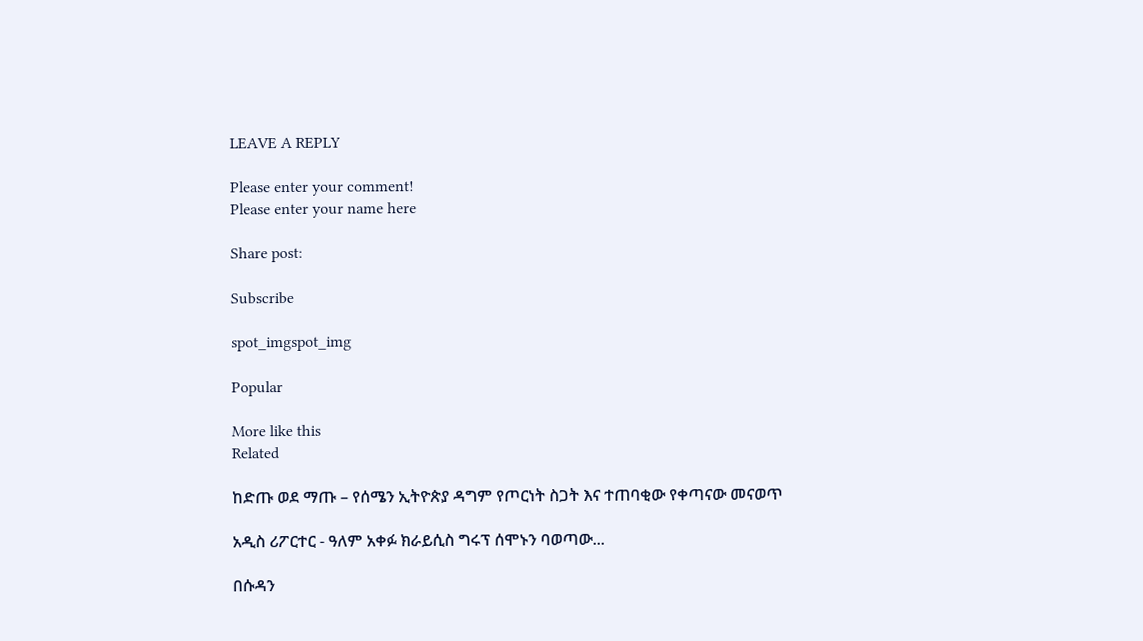LEAVE A REPLY

Please enter your comment!
Please enter your name here

Share post:

Subscribe

spot_imgspot_img

Popular

More like this
Related

ከድጡ ወደ ማጡ – የሰሜን ኢትዮጵያ ዳግም የጦርነት ስጋት እና ተጠባቂው የቀጣናው መናወጥ

አዲስ ሪፖርተር - ዓለም አቀፉ ክራይሲስ ግሩፕ ሰሞኑን ባወጣው...

በሱዳን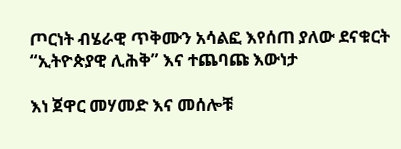ጦርነት ብሄራዊ ጥቅሙን አሳልፎ እየሰጠ ያለው ደናቁርት “ኢትዮጵያዊ ሊሕቅ” እና ተጨባጩ እውነታ

እነ ጀዋር መሃመድ እና መሰሎቹ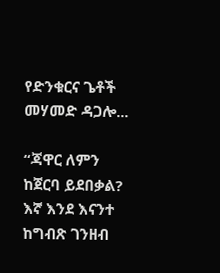የድንቁርና ጌቶች  መሃመድ ዳጋሎ...

“ጃዋር ለምን ከጀርባ ይደበቃል? እኛ እንደ እናንተ ከግብጽ ገንዘብ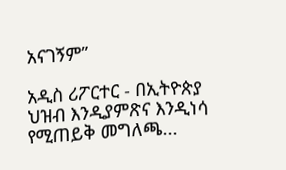አናገኝም”

አዲስ ሪፖርተር - በኢትዮጵያ ህዝብ እንዲያምጽና እንዲነሳ የሚጠይቅ መግለጫ...